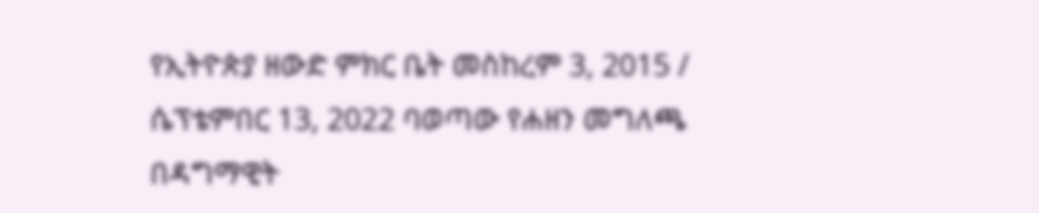የኢትዮጵያ ዘውድ ምክር ቤት መስከረም 3, 2015 / ሴፕቴምበር 13, 2022 ባወጣው የሐዘን መግለጫ በዳግማዊት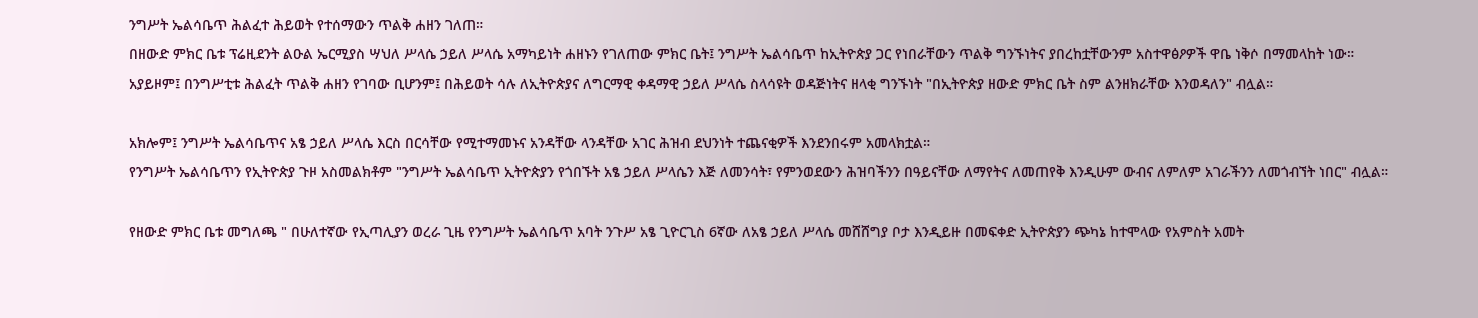ንግሥት ኤልሳቤጥ ሕልፈተ ሕይወት የተሰማውን ጥልቅ ሐዘን ገለጠ።
በዘውድ ምክር ቤቱ ፕሬዚደንት ልዑል ኤርሚያስ ሣህለ ሥላሴ ኃይለ ሥላሴ አማካይነት ሐዘኑን የገለጠው ምክር ቤት፤ ንግሥት ኤልሳቤጥ ከኢትዮጵያ ጋር የነበራቸውን ጥልቅ ግንኙነትና ያበረከቷቸውንም አስተዋፅዖዎች ዋቤ ነቅሶ በማመላከት ነው።
አያይዞም፤ በንግሥቲቱ ሕልፈት ጥልቅ ሐዘን የገባው ቢሆንም፤ በሕይወት ሳሉ ለኢትዮጵያና ለግርማዊ ቀዳማዊ ኃይለ ሥላሴ ስላሳዩት ወዳጅነትና ዘላቂ ግንኙነት "በኢትዮጵያ ዘውድ ምክር ቤት ስም ልንዘክራቸው እንወዳለን" ብሏል።

አክሎም፤ ንግሥት ኤልሳቤጥና አፄ ኃይለ ሥላሴ እርስ በርሳቸው የሚተማመኑና አንዳቸው ላንዳቸው አገር ሕዝብ ደህንነት ተጨናቂዎች እንደንበሩም አመላክቷል።
የንግሥት ኤልሳቤጥን የኢትዮጵያ ጉዞ አስመልክቶም "ንግሥት ኤልሳቤጥ ኢትዮጵያን የጎበኙት አፄ ኃይለ ሥላሴን እጅ ለመንሳት፣ የምንወደውን ሕዝባችንን በዓይናቸው ለማየትና ለመጠየቅ እንዲሁም ውብና ለምለም አገራችንን ለመጎብኘት ነበር" ብሏል።

የዘውድ ምክር ቤቱ መግለጫ " በሁለተኛው የኢጣሊያን ወረራ ጊዜ የንግሥት ኤልሳቤጥ አባት ንጉሥ አፄ ጊዮርጊስ 6ኛው ለአፄ ኃይለ ሥላሴ መሸሸግያ ቦታ እንዲይዙ በመፍቀድ ኢትዮጵያን ጭካኔ ከተሞላው የአምስት አመት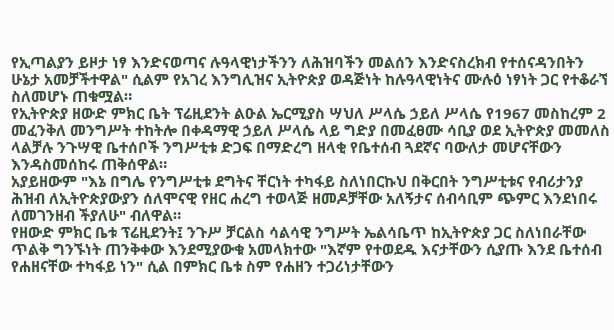የኢጣልያን ይዞታ ነፃ እንድናወጣና ሉዓላዊነታችንን ለሕዝባችን መልሰን እንድናስረክብ የተሰናዳንበትን ሁኔታ አመቻችተዋል" ሲልም የአገረ እንግሊዝና ኢትዮጵያ ወዳጅነት ከሉዓላዊነትና ሙሉዕ ነፃነት ጋር የተቆራኘ ስለመሆኑ ጠቁሟል።
የኢትዮጵያ ዘውድ ምክር ቤት ፕሬዚደንት ልዑል ኤርሚያስ ሣህለ ሥላሴ ኃይለ ሥላሴ የ1967 መስከረም 2 መፈንቅለ መንግሥት ተከትሎ በቀዳማዊ ኃይለ ሥላሴ ላይ ግድያ በመፈፀሙ ሳቢያ ወደ ኢትዮጵያ መመለስ ላልቻሉ ንጉሣዊ ቤተሰቦች ንግሥቲቱ ድጋፍ በማድረግ ዘላቂ የቤተሰብ ጓደኛና ባውለታ መሆናቸውን እንዳስመሰከሩ ጠቅሰዋል።
አያይዘውም "እኔ በግሌ የንግሥቲቱ ደግትና ቸርነት ተካፋይ ስለነበርኩህ በቅርበት ንግሥቲቱና የብሪታንያ ሕዝብ ለኢትዮጵያውያን ሰለሞናዊ የዘር ሐረግ ተወላጅ ዘመዶቻቸው አለኝታና ሰብሳቢም ጭምር እንደነበሩ ለመገንዘብ ችያለሁ" ብለዋል።
የዘውድ ምክር ቤቱ ፕሬዚደንት፤ ንጉሥ ቻርልስ ሳልሳዊ ንግሥት ኤልሳቤጥ ከኢትዮጵያ ጋር ስለነበራቸው ጥልቅ ግንኙነት ጠንቅቀው እንደሚያውቁ አመላክተው "እኛም የተወደዱ እናታቸውን ሲያጡ እንደ ቤተሰብ የሐዘናቸው ተካፋይ ነን" ሲል በምክር ቤቱ ስም የሐዘን ተጋሪነታቸውን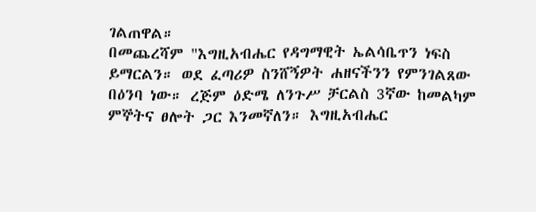ገልጠዋል።
በመጨረሻም "እግዚአብሔር የዳግማዊት ኤልሳቤጥን ነፍስ ይማርልን። ወደ ፈጣሪዎ ስንሸኝዎት ሐዘናችንን የምንገልጸው በዕንባ ነው። ረጅም ዕድሜ ለንጉሥ ቻርልስ 3ኛው ከመልካም ምኞትና ፀሎት ጋር እንመኛለን። እግዚአብሔር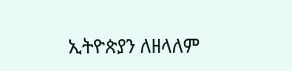ኢትዮጵያን ለዘላለም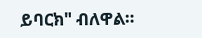ይባርክ" ብለዋል።